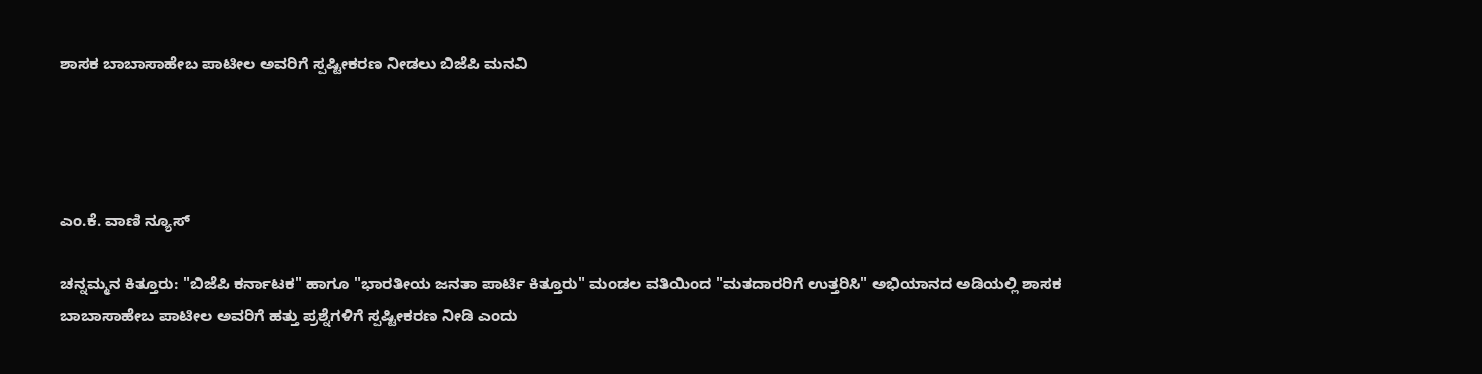ಶಾಸಕ ಬಾಬಾಸಾಹೇಬ ಪಾಟೀಲ ಅವರಿಗೆ ಸ್ಪಷ್ಟೀಕರಣ ನೀಡಲು ಬಿಜೆಪಿ ಮನವಿ




ಎಂ.ಕೆ. ವಾಣಿ ನ್ಯೂಸ್

ಚನ್ನಮ್ಮನ ಕಿತ್ತೂರು: "ಬಿಜೆಪಿ ಕರ್ನಾಟಕ" ಹಾಗೂ "ಭಾರತೀಯ ಜನತಾ ಪಾರ್ಟಿ ಕಿತ್ತೂರು" ಮಂಡಲ ವತಿಯಿಂದ "ಮತದಾರರಿಗೆ ಉತ್ತರಿಸಿ" ಅಭಿಯಾನದ ಅಡಿಯಲ್ಲಿ ಶಾಸಕ ಬಾಬಾಸಾಹೇಬ ಪಾಟೀಲ ಅವರಿಗೆ ಹತ್ತು ಪ್ರಶ್ನೆಗಳಿಗೆ ಸ್ಪಷ್ಟೀಕರಣ ನೀಡಿ ಎಂದು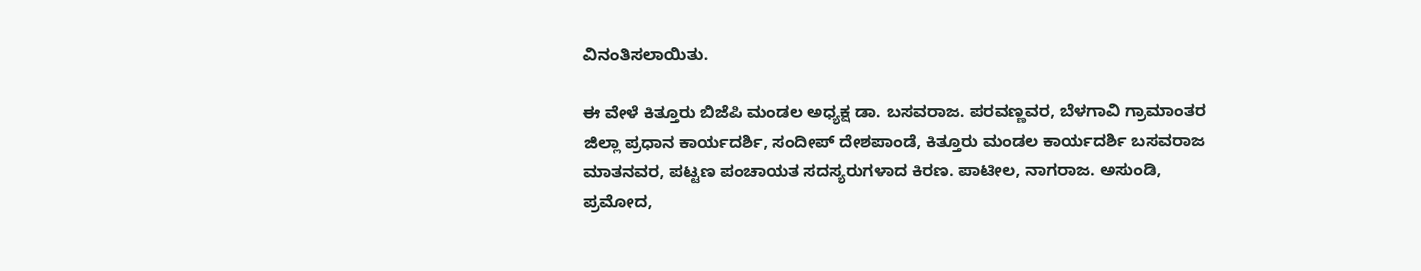ವಿನಂತಿಸಲಾಯಿತು.

ಈ ವೇಳೆ ಕಿತ್ತೂರು ಬಿಜೆಪಿ ಮಂಡಲ ಅಧ್ಯಕ್ಷ ಡಾ. ಬಸವರಾಜ. ಪರವಣ್ಣವರ, ಬೆಳಗಾವಿ ಗ್ರಾಮಾಂತರ ಜಿಲ್ಲಾ ಪ್ರಧಾನ ಕಾರ್ಯದರ್ಶಿ, ಸಂದೀಪ್ ದೇಶಪಾಂಡೆ, ಕಿತ್ತೂರು ಮಂಡಲ ಕಾರ್ಯದರ್ಶಿ ಬಸವರಾಜ ಮಾತನವರ, ಪಟ್ಟಣ ಪಂಚಾಯತ ಸದಸ್ಯರುಗಳಾದ ಕಿರಣ. ಪಾಟೀಲ, ನಾಗರಾಜ. ಅಸುಂಡಿ, ಪ್ರಮೋದ,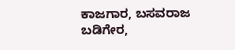ಕಾಜಗಾರ, ಬಸವರಾಜ ಬಡಿಗೇರ,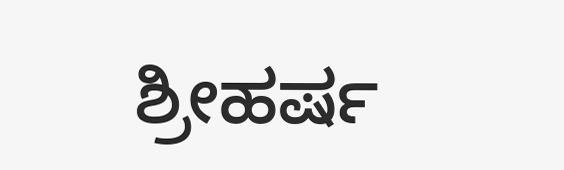ಶ್ರೀಹರ್ಷ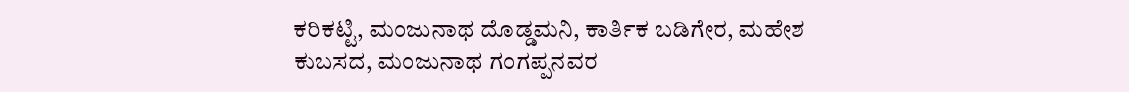ಕರಿಕಟ್ಟಿ, ಮಂಜುನಾಥ ದೊಡ್ಡಮನಿ, ಕಾರ್ತಿಕ ಬಡಿಗೇರ, ಮಹೇಶ ಕುಬಸದ, ಮಂಜುನಾಥ ಗಂಗಪ್ಪನವರ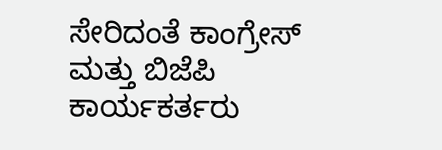ಸೇರಿದಂತೆ ಕಾಂಗ್ರೇಸ್‌ ಮತ್ತು ಬಿಜೆಪಿ ಕಾರ್ಯಕರ್ತರು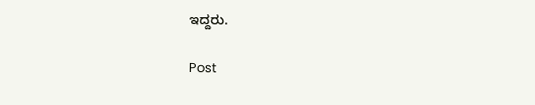ಇದ್ದರು.

Post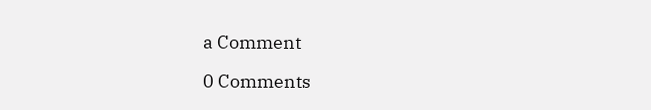a Comment

0 Comments